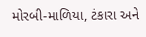મોરબી-માળિયા, ટંકારા અને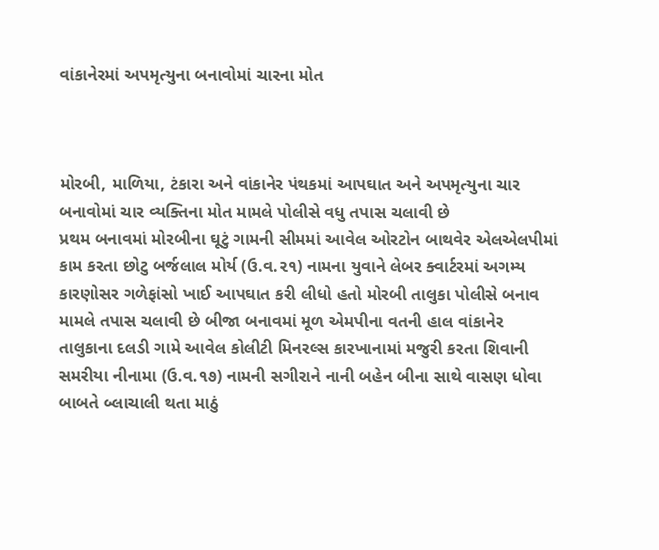વાંકાનેરમાં અપમૃત્યુના બનાવોમાં ચારના મોત



મોરબી, માળિયા, ટંકારા અને વાંકાનેર પંથકમાં આપઘાત અને અપમૃત્યુના ચાર બનાવોમાં ચાર વ્યક્તિના મોત મામલે પોલીસે વધુ તપાસ ચલાવી છે
પ્રથમ બનાવમાં મોરબીના ઘૂટું ગામની સીમમાં આવેલ ઓરટોન બાથવેર એલએલપીમાં કામ કરતા છોટુ બર્જલાલ મોર્ય (ઉ.વ.૨૧) નામના યુવાને લેબર ક્વાર્ટરમાં અગમ્ય કારણોસર ગળેફાંસો ખાઈ આપઘાત કરી લીધો હતો મોરબી તાલુકા પોલીસે બનાવ મામલે તપાસ ચલાવી છે બીજા બનાવમાં મૂળ એમપીના વતની હાલ વાંકાનેર તાલુકાના દલડી ગામે આવેલ કોલીટી મિનરલ્સ કારખાનામાં મજુરી કરતા શિવાની સમરીયા નીનામા (ઉ.વ.૧૭) નામની સગીરાને નાની બહેન બીના સાથે વાસણ ધોવા બાબતે બ્લાચાલી થતા માઠું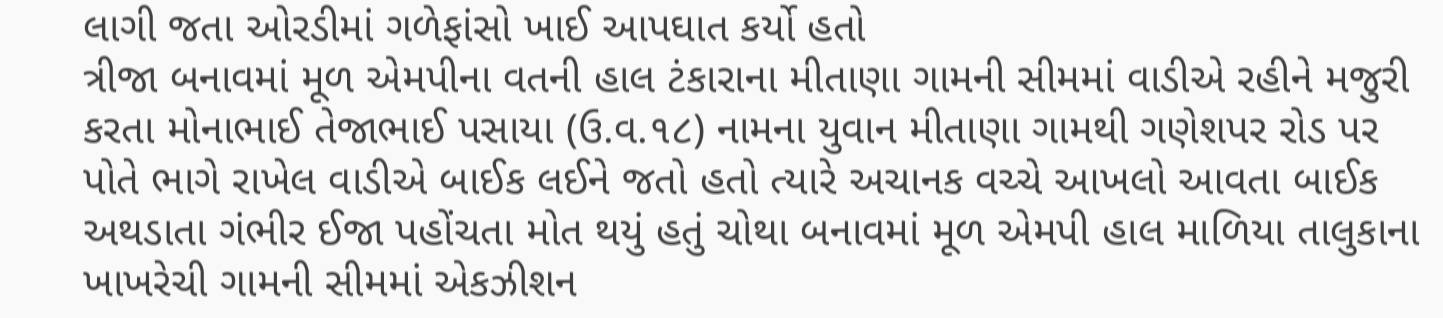લાગી જતા ઓરડીમાં ગળેફાંસો ખાઈ આપઘાત કર્યો હતો
ત્રીજા બનાવમાં મૂળ એમપીના વતની હાલ ટંકારાના મીતાણા ગામની સીમમાં વાડીએ રહીને મજુરી કરતા મોનાભાઈ તેજાભાઈ પસાયા (ઉ.વ.૧૮) નામના યુવાન મીતાણા ગામથી ગણેશપર રોડ પર પોતે ભાગે રાખેલ વાડીએ બાઈક લઈને જતો હતો ત્યારે અચાનક વચ્ચે આખલો આવતા બાઈક અથડાતા ગંભીર ઈજા પહોંચતા મોત થયું હતું ચોથા બનાવમાં મૂળ એમપી હાલ માળિયા તાલુકાના ખાખરેચી ગામની સીમમાં એકઝીશન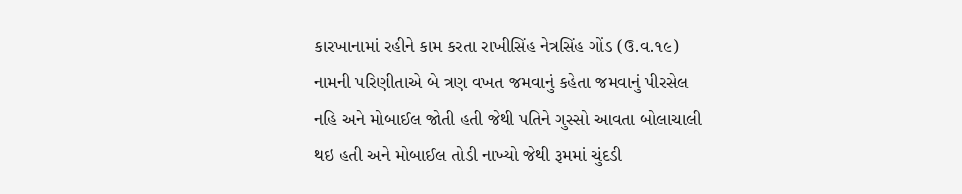કારખાનામાં રહીને કામ કરતા રાખીસિંહ નેત્રસિંહ ગોંડ (ઉ.વ.૧૯) નામની પરિણીતાએ બે ત્રણ વખત જમવાનું કહેતા જમવાનું પીરસેલ નહિ અને મોબાઈલ જોતી હતી જેથી પતિને ગુસ્સો આવતા બોલાચાલી થઇ હતી અને મોબાઈલ તોડી નાખ્યો જેથી રૂમમાં ચુંદડી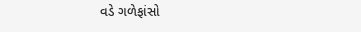વડે ગળેફાંસો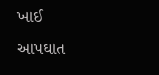ખાઈ આપઘાત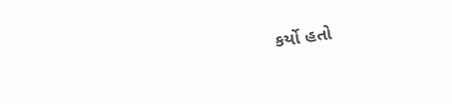કર્યો હતો